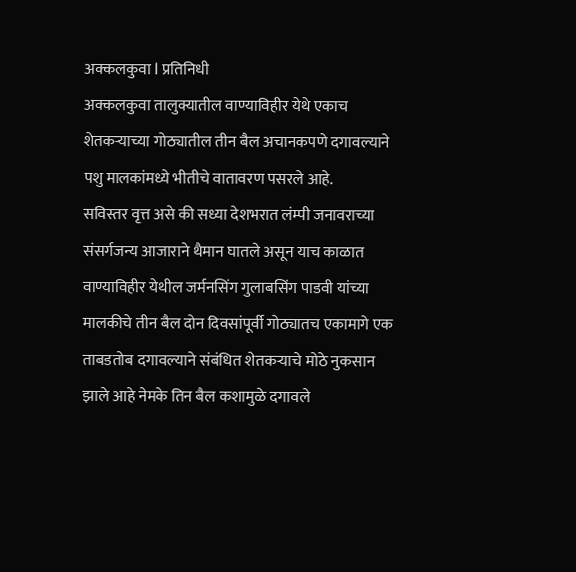अक्कलकुवा l प्रतिनिधी
अक्कलकुवा तालुक्यातील वाण्याविहीर येथे एकाच शेतकऱ्याच्या गोठ्यातील तीन बैल अचानकपणे दगावल्याने पशु मालकांमध्ये भीतीचे वातावरण पसरले आहे.
सविस्तर वृत्त असे की सध्या देशभरात लंम्पी जनावराच्या संसर्गजन्य आजाराने थैमान घातले असून याच काळात वाण्याविहीर येथील जर्मनसिंग गुलाबसिंग पाडवी यांच्या मालकीचे तीन बैल दोन दिवसांपूर्वी गोठ्यातच एकामागे एक ताबडतोब दगावल्याने संबंधित शेतकऱ्याचे मोठे नुकसान झाले आहे नेमके तिन बैल कशामुळे दगावले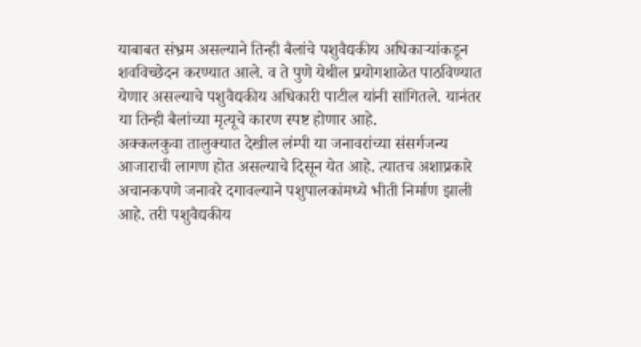याबाबत संभ्रम असल्याने तिन्ही बैलांचे पशुवैद्यकीय अधिकाऱ्यांकडून शवविच्छेदन करण्यात आले. व ते पुणे येथील प्रयोगशाळेत पाठविण्यात येणार असल्याचे पशुवैद्यकीय अधिकारी पाटील यांनी सांगितले. यानंतर या तिन्ही बैलांच्या मृत्यूचे कारण स्पष्ट होणार आहे.
अक्कलकुवा तालुक्यात देखील लंम्पी या जनावरांच्या संसर्गजन्य आजाराची लागण होत असल्याचे दिसून येत आहे. त्यातच अशाप्रकारे अचानकपणे जनावरे दगावल्याने पशुपालकांमध्ये भीती निर्माण झाली आहे. तरी पशुवैद्यकीय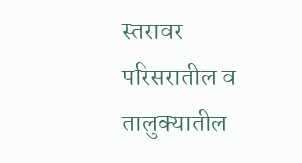स्तरावर परिसरातील व तालुक्यातील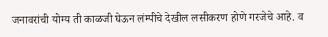जनावरांची योग्य ती काळजी घेऊन लंम्पीचे देखील लसीकरण होणे गरजेचे आहे. व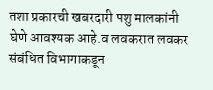तशा प्रकारची खबरदारी पशु मालकांनी घेणे आवश्यक आहे.व लवकरात लवकर संबंधित विभागाकडून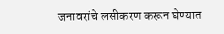जनावरांचे लसीकरण करून घेण्यात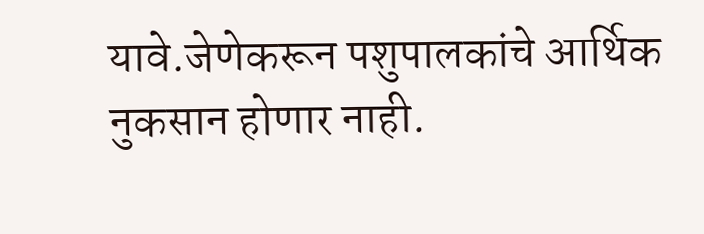यावे.जेणेकरून पशुपालकांचे आर्थिक नुकसान होणार नाही.